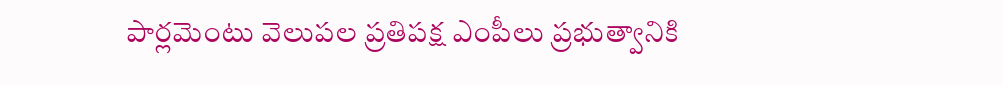పార్లమెంటు వెలుపల ప్రతిపక్ష ఎంపీలు ప్రభుత్వానికి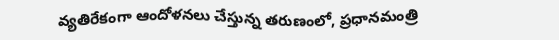వ్యతిరేకంగా ఆందోళనలు చేస్తున్న తరుణంలో, ప్రధానమంత్రి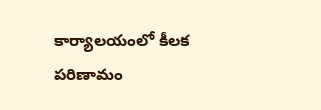కార్యాలయంలో కీలక పరిణామం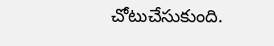చోటుచేసుకుంది.